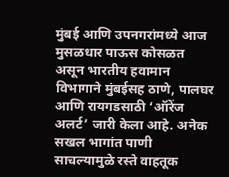मुंबई आणि उपनगरांमध्ये आज मुसळधार पाऊस कोसळत असून भारतीय हवामान विभागाने मुंबईसह ठाणे, पालघर आणि रायगडसाठी ‘ऑरेंज अलर्ट’ जारी केला आहे. अनेक सखल भागांत पाणी साचल्यामुळे रस्ते वाहतूक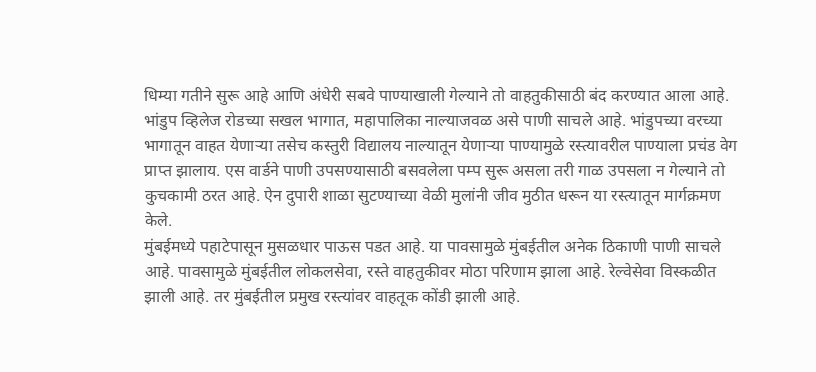धिम्या गतीने सुरू आहे आणि अंधेरी सबवे पाण्याखाली गेल्याने तो वाहतुकीसाठी बंद करण्यात आला आहे. भांडुप व्हिलेज रोडच्या सखल भागात, महापालिका नाल्याजवळ असे पाणी साचले आहे. भांडुपच्या वरच्या भागातून वाहत येणाऱ्या तसेच कस्तुरी विद्यालय नाल्यातून येणाऱ्या पाण्यामुळे रस्त्यावरील पाण्याला प्रचंड वेग प्राप्त झालाय. एस वार्डने पाणी उपसण्यासाठी बसवलेला पम्प सुरू असला तरी गाळ उपसला न गेल्याने तो कुचकामी ठरत आहे. ऐन दुपारी शाळा सुटण्याच्या वेळी मुलांनी जीव मुठीत धरून या रस्त्यातून मार्गक्रमण केले.
मुंबईमध्ये पहाटेपासून मुसळधार पाऊस पडत आहे. या पावसामुळे मुंबईतील अनेक ठिकाणी पाणी साचले आहे. पावसामुळे मुंबईतील लोकलसेवा, रस्ते वाहतुकीवर मोठा परिणाम झाला आहे. रेल्वेसेवा विस्कळीत झाली आहे. तर मुंबईतील प्रमुख रस्त्यांवर वाहतूक कोंडी झाली आहे.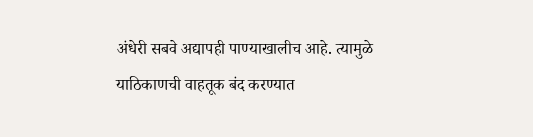अंधेरी सबवे अद्यापही पाण्याखालीच आहे. त्यामुळे याठिकाणची वाहतूक बंद करण्यात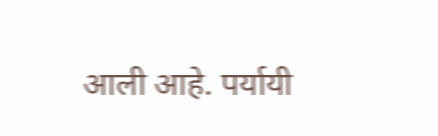आली आहे. पर्यायी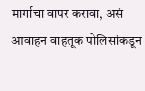मार्गाचा वापर करावा, असं आवाहन वाहतूक पोलिसांकडून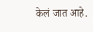केलं जात आहे.